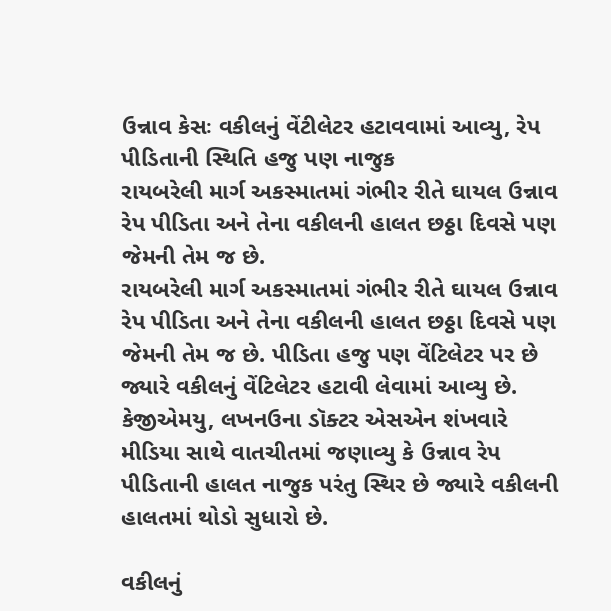ઉન્નાવ કેસઃ વકીલનું વેંટીલેટર હટાવવામાં આવ્યુ, રેપ પીડિતાની સ્થિતિ હજુ પણ નાજુક
રાયબરેલી માર્ગ અકસ્માતમાં ગંભીર રીતે ઘાયલ ઉન્નાવ રેપ પીડિતા અને તેના વકીલની હાલત છઠ્ઠા દિવસે પણ જેમની તેમ જ છે.
રાયબરેલી માર્ગ અકસ્માતમાં ગંભીર રીતે ઘાયલ ઉન્નાવ રેપ પીડિતા અને તેના વકીલની હાલત છઠ્ઠા દિવસે પણ જેમની તેમ જ છે. પીડિતા હજુ પણ વેંટિલેટર પર છે જ્યારે વકીલનું વેંટિલેટર હટાવી લેવામાં આવ્યુ છે. કેજીએમયુ, લખનઉના ડૉક્ટર એસએન શંખવારે મીડિયા સાથે વાતચીતમાં જણાવ્યુ કે ઉન્નાવ રેપ પીડિતાની હાલત નાજુક પરંતુ સ્થિર છે જ્યારે વકીલની હાલતમાં થોડો સુધારો છે.

વકીલનું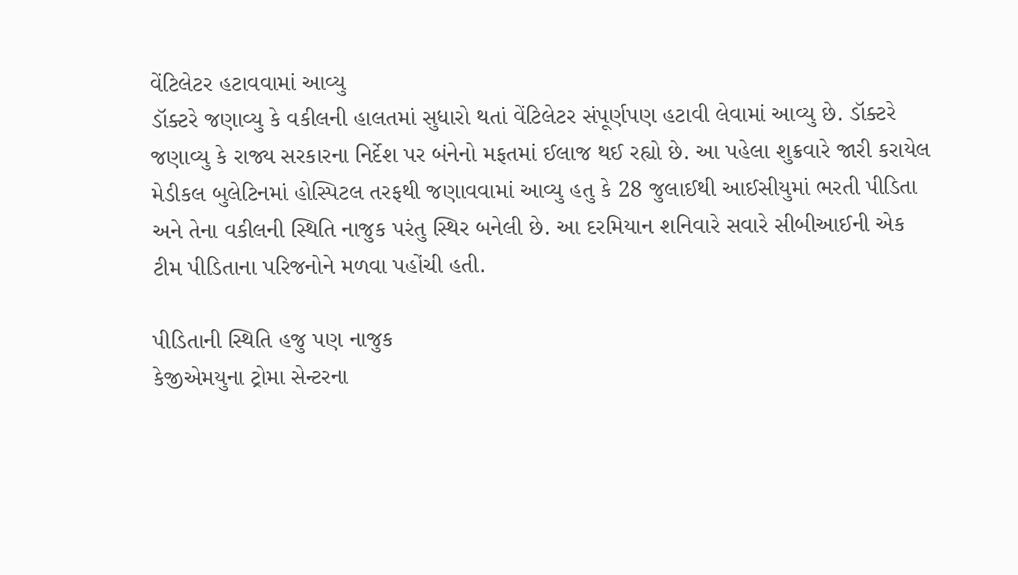વેંટિલેટર હટાવવામાં આવ્યુ
ડૉક્ટરે જણાવ્યુ કે વકીલની હાલતમાં સુધારો થતાં વેંટિલેટર સંપૂર્ણપણ હટાવી લેવામાં આવ્યુ છે. ડૉક્ટરે જણાવ્યુ કે રાજ્ય સરકારના નિર્દેશ પર બંનેનો મફતમાં ઈલાજ થઈ રહ્યો છે. આ પહેલા શુક્રવારે જારી કરાયેલ મેડીકલ બુલેટિનમાં હોસ્પિટલ તરફથી જણાવવામાં આવ્યુ હતુ કે 28 જુલાઈથી આઈસીયુમાં ભરતી પીડિતા અને તેના વકીલની સ્થિતિ નાજુક પરંતુ સ્થિર બનેલી છે. આ દરમિયાન શનિવારે સવારે સીબીઆઈની એક ટીમ પીડિતાના પરિજનોને મળવા પહોંચી હતી.

પીડિતાની સ્થિતિ હજુ પણ નાજુક
કેજીએમયુના ટ્રોમા સેન્ટરના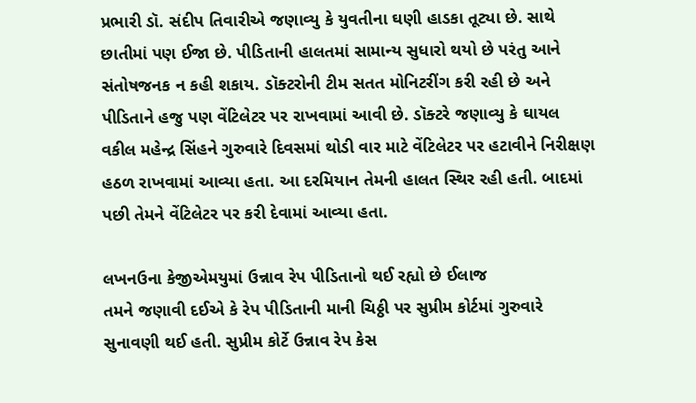પ્રભારી ડૉ. સંદીપ તિવારીએ જણાવ્યુ કે યુવતીના ઘણી હાડકા તૂટ્યા છે. સાથે છાતીમાં પણ ઈજા છે. પીડિતાની હાલતમાં સામાન્ય સુધારો થયો છે પરંતુ આને સંતોષજનક ન કહી શકાય. ડૉક્ટરોની ટીમ સતત મોનિટરીંગ કરી રહી છે અને પીડિતાને હજુ પણ વેંટિલેટર પર રાખવામાં આવી છે. ડૉક્ટરે જણાવ્યુ કે ઘાયલ વકીલ મહેન્દ્ર સિંહને ગુરુવારે દિવસમાં થોડી વાર માટે વેંટિલેટર પર હટાવીને નિરીક્ષણ હઠળ રાખવામાં આવ્યા હતા. આ દરમિયાન તેમની હાલત સ્થિર રહી હતી. બાદમાં પછી તેમને વેંટિલેટર પર કરી દેવામાં આવ્યા હતા.

લખનઉના કેજીએમયુમાં ઉન્નાવ રેપ પીડિતાનો થઈ રહ્યો છે ઈલાજ
તમને જણાવી દઈએ કે રેપ પીડિતાની માની ચિઠ્ઠી પર સુપ્રીમ કોર્ટમાં ગુરુવારે સુનાવણી થઈ હતી. સુપ્રીમ કોર્ટે ઉન્નાવ રેપ કેસ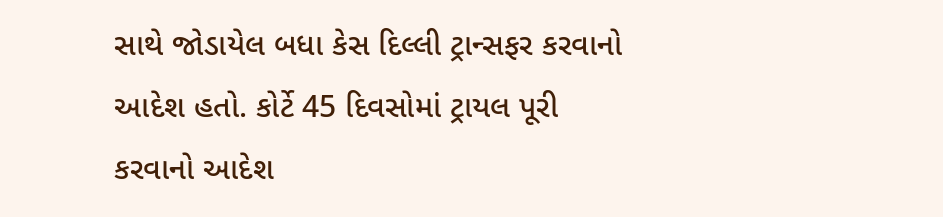સાથે જોડાયેલ બધા કેસ દિલ્લી ટ્રાન્સફર કરવાનો આદેશ હતો. કોર્ટે 45 દિવસોમાં ટ્રાયલ પૂરી કરવાનો આદેશ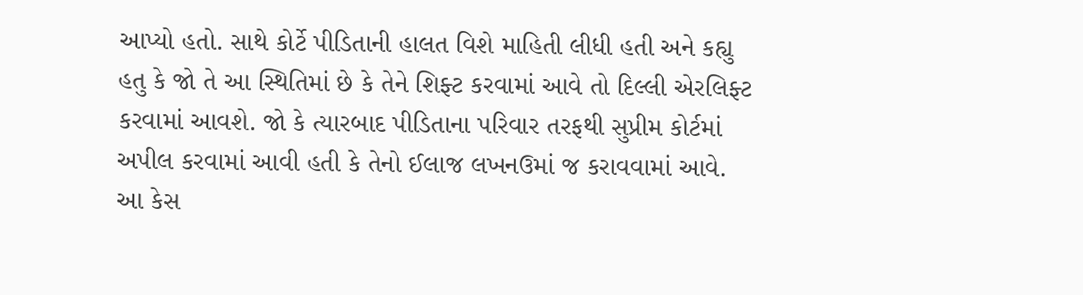આપ્યો હતો. સાથે કોર્ટે પીડિતાની હાલત વિશે માહિતી લીધી હતી અને કહ્યુ હતુ કે જો તે આ સ્થિતિમાં છે કે તેને શિફ્ટ કરવામાં આવે તો દિલ્લી એરલિફ્ટ કરવામાં આવશે. જો કે ત્યારબાદ પીડિતાના પરિવાર તરફથી સુપ્રીમ કોર્ટમાં અપીલ કરવામાં આવી હતી કે તેનો ઈલાજ લખનઉમાં જ કરાવવામાં આવે. આ કેસ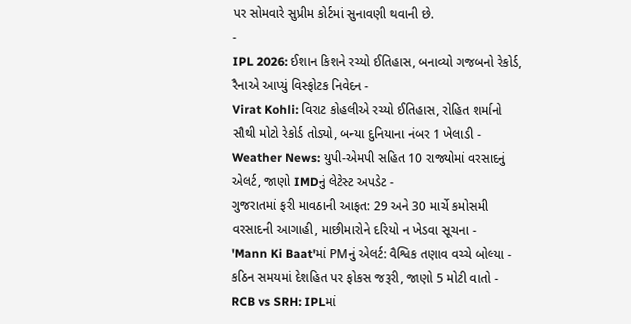પર સોમવારે સુપ્રીમ કોર્ટમાં સુનાવણી થવાની છે.
-
IPL 2026: ઈશાન કિશને રચ્યો ઈતિહાસ, બનાવ્યો ગજબનો રેકોર્ડ, રૈનાએ આપ્યું વિસ્ફોટક નિવેદન -
Virat Kohli: વિરાટ કોહલીએ રચ્યો ઈતિહાસ, રોહિત શર્માનો સૌથી મોટો રેકોર્ડ તોડ્યો, બન્યા દુનિયાના નંબર 1 ખેલાડી -
Weather News: યુપી-એમપી સહિત 10 રાજ્યોમાં વરસાદનું એલર્ટ, જાણો IMDનું લેટેસ્ટ અપડેટ -
ગુજરાતમાં ફરી માવઠાની આફત: 29 અને 30 માર્ચે કમોસમી વરસાદની આગાહી, માછીમારોને દરિયો ન ખેડવા સૂચના -
'Mann Ki Baat'માં PMનું એલર્ટ: વૈશ્વિક તણાવ વચ્ચે બોલ્યા - કઠિન સમયમાં દેશહિત પર ફોકસ જરૂરી, જાણો 5 મોટી વાતો -
RCB vs SRH: IPLમાં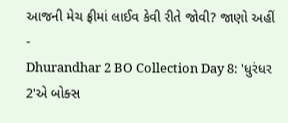આજની મેચ ફ્રીમાં લાઈવ કેવી રીતે જોવી? જાણો અહીં -
Dhurandhar 2 BO Collection Day 8: 'ધુરંધર 2'એ બોક્સ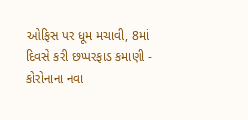ઓફિસ પર ધૂમ મચાવી, 8માં દિવસે કરી છપ્પરફાડ કમાણી -
કોરોનાના નવા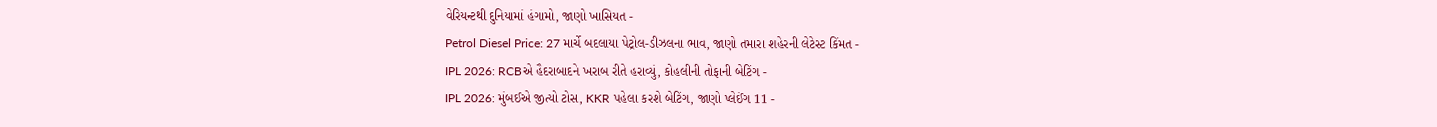વેરિયન્ટથી દુનિયામાં હંગામો, જાણો ખાસિયત -
Petrol Diesel Price: 27 માર્ચે બદલાયા પેટ્રોલ-ડીઝલના ભાવ, જાણો તમારા શહેરની લેટેસ્ટ કિંમત -
IPL 2026: RCBએ હૈદરાબાદને ખરાબ રીતે હરાવ્યું, કોહલીની તોફાની બેટિંગ -
IPL 2026: મુંબઈએ જીત્યો ટોસ, KKR પહેલા કરશે બેટિંગ, જાણો પ્લેઈંગ 11 -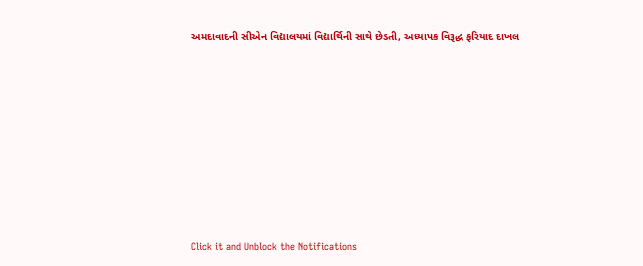અમદાવાદની સીએન વિદ્યાલયમાં વિદ્યાર્થિની સાથે છેડતી, અધ્યાપક વિરૂદ્ધ ફરિયાદ દાખલ









Click it and Unblock the Notifications